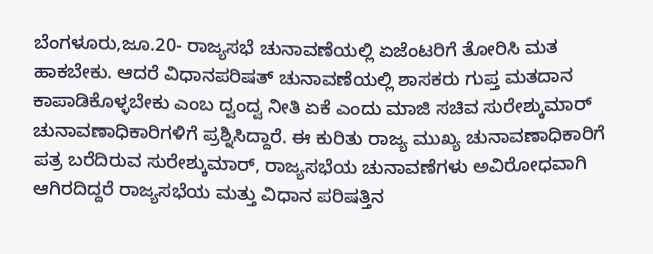ಬೆಂಗಳೂರು,ಜೂ.20- ರಾಜ್ಯಸಭೆ ಚುನಾವಣೆಯಲ್ಲಿ ಏಜೆಂಟರಿಗೆ ತೋರಿಸಿ ಮತ ಹಾಕಬೇಕು. ಆದರೆ ವಿಧಾನಪರಿಷತ್ ಚುನಾವಣೆಯಲ್ಲಿ ಶಾಸಕರು ಗುಪ್ತ ಮತದಾನ ಕಾಪಾಡಿಕೊಳ್ಳಬೇಕು ಎಂಬ ದ್ವಂದ್ವ ನೀತಿ ಏಕೆ ಎಂದು ಮಾಜಿ ಸಚಿವ ಸುರೇಶ್ಕುಮಾರ್ ಚುನಾವಣಾಧಿಕಾರಿಗಳಿಗೆ ಪ್ರಶ್ನಿಸಿದ್ದಾರೆ. ಈ ಕುರಿತು ರಾಜ್ಯ ಮುಖ್ಯ ಚುನಾವಣಾಧಿಕಾರಿಗೆ ಪತ್ರ ಬರೆದಿರುವ ಸುರೇಶ್ಕುಮಾರ್, ರಾಜ್ಯಸಭೆಯ ಚುನಾವಣೆಗಳು ಅವಿರೋಧವಾಗಿ ಆಗಿರದಿದ್ದರೆ ರಾಜ್ಯಸಭೆಯ ಮತ್ತು ವಿಧಾನ ಪರಿಷತ್ತಿನ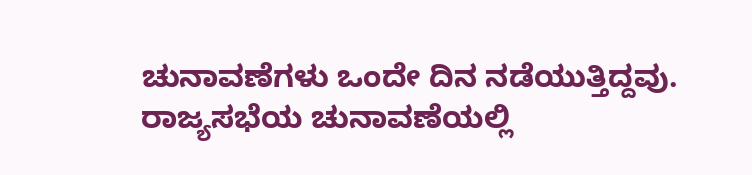ಚುನಾವಣೆಗಳು ಒಂದೇ ದಿನ ನಡೆಯುತ್ತಿದ್ದವು.
ರಾಜ್ಯಸಭೆಯ ಚುನಾವಣೆಯಲ್ಲಿ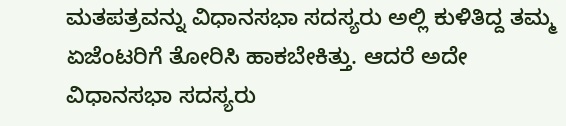ಮತಪತ್ರವನ್ನು ವಿಧಾನಸಭಾ ಸದಸ್ಯರು ಅಲ್ಲಿ ಕುಳಿತಿದ್ದ ತಮ್ಮ ಏಜೆಂಟರಿಗೆ ತೋರಿಸಿ ಹಾಕಬೇಕಿತ್ತು. ಆದರೆ ಅದೇ ವಿಧಾನಸಭಾ ಸದಸ್ಯರು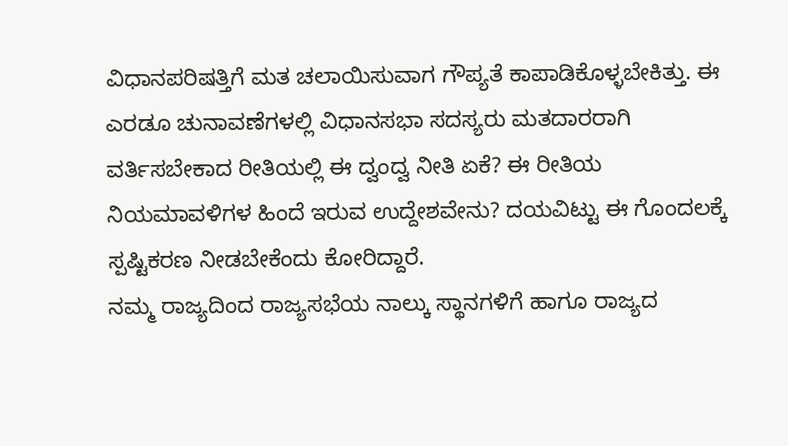ವಿಧಾನಪರಿಷತ್ತಿಗೆ ಮತ ಚಲಾಯಿಸುವಾಗ ಗೌಪ್ಯತೆ ಕಾಪಾಡಿಕೊಳ್ಳಬೇಕಿತ್ತು. ಈ ಎರಡೂ ಚುನಾವಣೆಗಳಲ್ಲಿ ವಿಧಾನಸಭಾ ಸದಸ್ಯರು ಮತದಾರರಾಗಿ ವರ್ತಿಸಬೇಕಾದ ರೀತಿಯಲ್ಲಿ ಈ ದ್ವಂದ್ವ ನೀತಿ ಏಕೆ? ಈ ರೀತಿಯ ನಿಯಮಾವಳಿಗಳ ಹಿಂದೆ ಇರುವ ಉದ್ದೇಶವೇನು? ದಯವಿಟ್ಟು ಈ ಗೊಂದಲಕ್ಕೆ ಸ್ಪಷ್ಟಿಕರಣ ನೀಡಬೇಕೆಂದು ಕೋರಿದ್ದಾರೆ.
ನಮ್ಮ ರಾಜ್ಯದಿಂದ ರಾಜ್ಯಸಭೆಯ ನಾಲ್ಕು ಸ್ಥಾನಗಳಿಗೆ ಹಾಗೂ ರಾಜ್ಯದ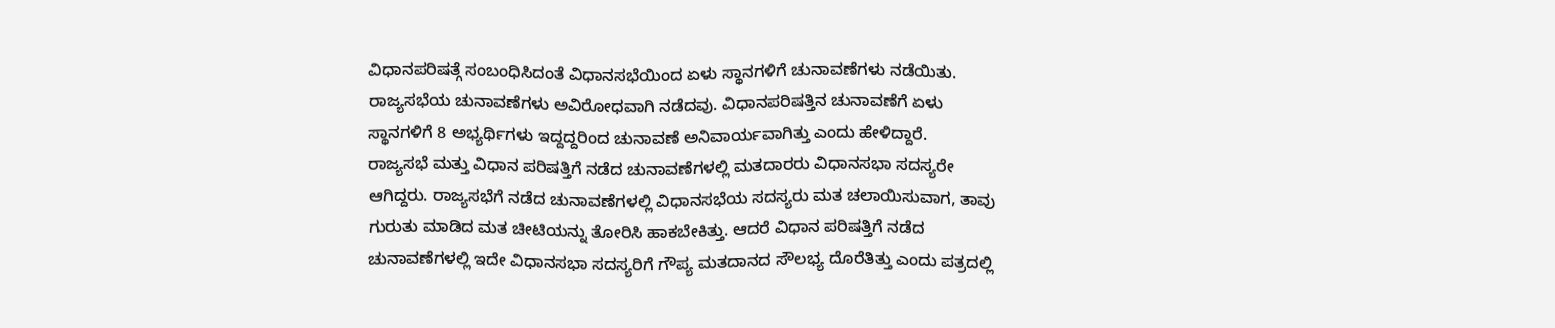ವಿಧಾನಪರಿಷತ್ಗೆ ಸಂಬಂಧಿಸಿದಂತೆ ವಿಧಾನಸಭೆಯಿಂದ ಏಳು ಸ್ಥಾನಗಳಿಗೆ ಚುನಾವಣೆಗಳು ನಡೆಯಿತು. ರಾಜ್ಯಸಭೆಯ ಚುನಾವಣೆಗಳು ಅವಿರೋಧವಾಗಿ ನಡೆದವು. ವಿಧಾನಪರಿಷತ್ತಿನ ಚುನಾವಣೆಗೆ ಏಳು ಸ್ಥಾನಗಳಿಗೆ 8 ಅಭ್ಯರ್ಥಿಗಳು ಇದ್ದದ್ದರಿಂದ ಚುನಾವಣೆ ಅನಿವಾರ್ಯವಾಗಿತ್ತು ಎಂದು ಹೇಳಿದ್ದಾರೆ.
ರಾಜ್ಯಸಭೆ ಮತ್ತು ವಿಧಾನ ಪರಿಷತ್ತಿಗೆ ನಡೆದ ಚುನಾವಣೆಗಳಲ್ಲಿ ಮತದಾರರು ವಿಧಾನಸಭಾ ಸದಸ್ಯರೇ ಆಗಿದ್ದರು. ರಾಜ್ಯಸಭೆಗೆ ನಡೆದ ಚುನಾವಣೆಗಳಲ್ಲಿ ವಿಧಾನಸಭೆಯ ಸದಸ್ಯರು ಮತ ಚಲಾಯಿಸುವಾಗ, ತಾವು ಗುರುತು ಮಾಡಿದ ಮತ ಚೀಟಿಯನ್ನು ತೋರಿಸಿ ಹಾಕಬೇಕಿತ್ತು. ಆದರೆ ವಿಧಾನ ಪರಿಷತ್ತಿಗೆ ನಡೆದ ಚುನಾವಣೆಗಳಲ್ಲಿ ಇದೇ ವಿಧಾನಸಭಾ ಸದಸ್ಯರಿಗೆ ಗೌಪ್ಯ ಮತದಾನದ ಸೌಲಭ್ಯ ದೊರೆತಿತ್ತು ಎಂದು ಪತ್ರದಲ್ಲಿ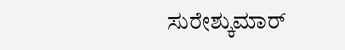ಸುರೇಶ್ಕುಮಾರ್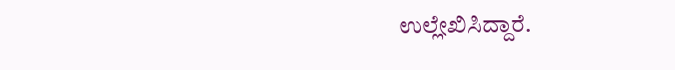ಉಲ್ಲೇಖಿಸಿದ್ದಾರೆ.